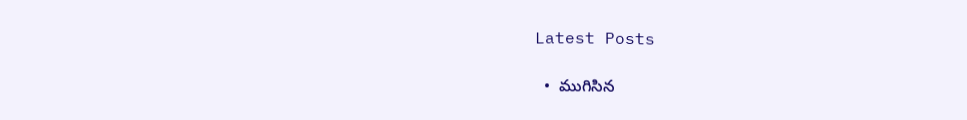Latest Posts

  •  ముగిసిన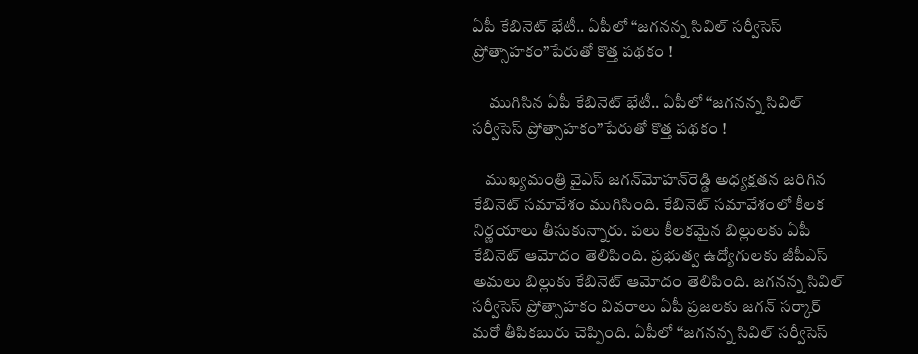ఏపీ కేబినెట్‌ భేటీ.. ఏపీలో “జగనన్న సివిల్ సర్వీసెస్ ప్రోత్సాహకం”పేరుతో కొత్త పథకం !

     ముగిసిన ఏపీ కేబినెట్‌ భేటీ.. ఏపీలో “జగనన్న సివిల్ సర్వీసెస్ ప్రోత్సాహకం”పేరుతో కొత్త పథకం !

    ముఖ్యమంత్రి వైఎస్‌ జగన్‌మోహన్‌రెడ్డి అధ్యక్షతన జరిగిన కేబినెట్‌ సమావేశం ముగిసింది. కేబినెట్‌ సమావేశంలో కీలక నిర్ణయాలు తీసుకున్నారు. పలు కీలకమైన బిల్లులకు ఏపీ కేబినెట్‌ ఆమోదం తెలిపింది. ప్రభుత్వ ఉద్యోగులకు జీపీఎస్‌ అమలు బిల్లుకు కేబినెట్‌ ఆమోదం తెలిపింది. జగనన్న సివిల్ సర్వీసెస్ ప్రోత్సాహకం వివరాలు ఏపీ ప్రజలకు జగన్‌ సర్కార్‌ మరో తీపికబురు చెప్పింది. ఏపీలో “జగనన్న సివిల్ సర్వీసెస్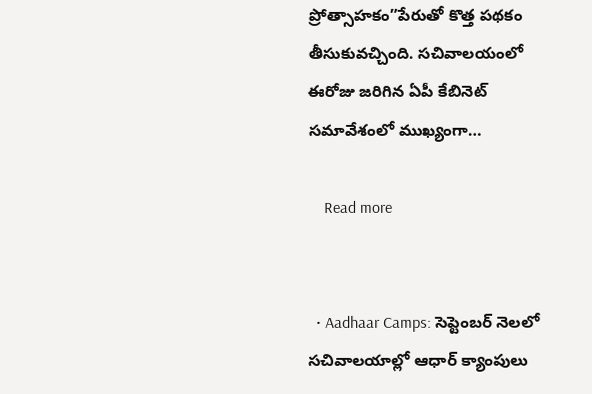ప్రోత్సాహకం”పేరుతో కొత్త పథకం తీసుకువచ్చింది. సచివాలయంలో ఈరోజు జరిగిన ఏపీ కేబినెట్ సమావేశంలో ముఖ్యంగా…

    Read more


  • Aadhaar Camps: సెప్టెంబర్ నెలలో సచివాలయాల్లో ఆధార్ క్యాంపులు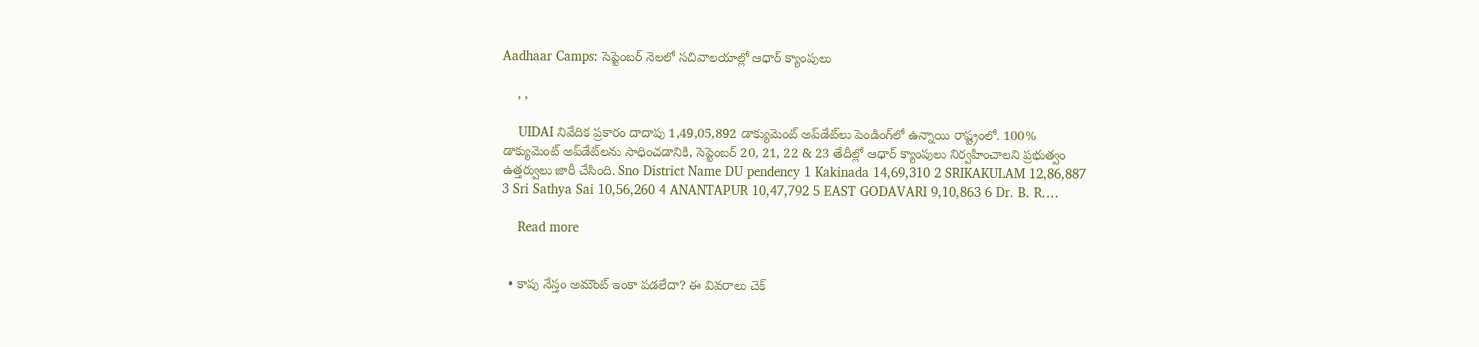Aadhaar Camps: సెప్టెంబర్ నెలలో సచివాలయాల్లో ఆధార్ క్యాంపులు

    , ,

    UIDAI నివేదిక ప్రకారం దాదాపు 1,49,05,892 డాక్యుమెంట్ అప్‌డేట్‌లు పెండింగ్‌లో ఉన్నాయి రాష్ట్రంలో. 100% డాక్యుమెంట్ అప్‌డేట్‌లను సాధించడానికి, సెప్టెంబర్ 20, 21, 22 & 23 తేదీల్లో ఆధార్ క్యాంపులు నిర్వహించాలని ప్రభుత్వం ఉత్తర్వులు జారీ చేసింది. Sno District Name DU pendency 1 Kakinada 14,69,310 2 SRIKAKULAM 12,86,887 3 Sri Sathya Sai 10,56,260 4 ANANTAPUR 10,47,792 5 EAST GODAVARI 9,10,863 6 Dr. B. R.…

    Read more


  • కాపు నేస్తం అమౌంట్ ఇంకా పడలేదా? ఈ వివరాలు చెక్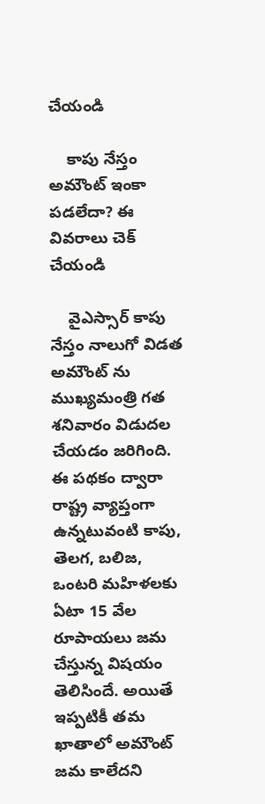చేయండి

    కాపు నేస్తం అమౌంట్ ఇంకా పడలేదా? ఈ వివరాలు చెక్ చేయండి

    వైఎస్సార్ కాపు నేస్తం నాలుగో విడత అమౌంట్ ను ముఖ్యమంత్రి గత శనివారం విడుదల చేయడం జరిగింది. ఈ పథకం ద్వారా రాష్ట్ర వ్యాప్తంగా ఉన్నటువంటి కాపు, తెలగ, బలిజ, ఒంటరి మహిళలకు ఏటా 15 వేల రూపాయలు జమ చేస్తున్న విషయం తెలిసిందే. అయితే ఇప్పటికీ తమ ఖాతాలో అమౌంట్ జమ కాలేదని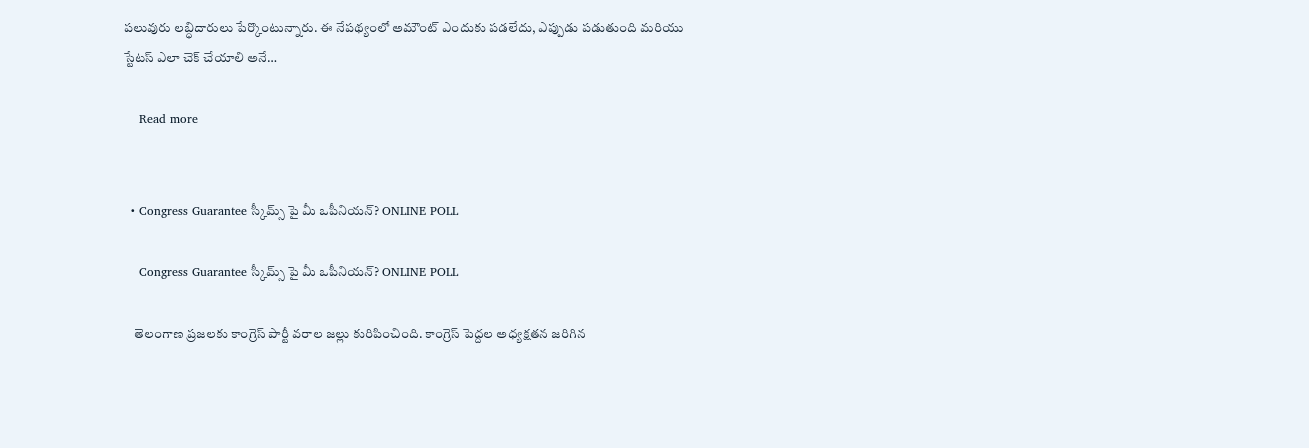పలువురు లబ్ధిదారులు పేర్కొంటున్నారు. ఈ నేపథ్యంలో అమౌంట్ ఎందుకు పడలేదు, ఎప్పుడు పడుతుంది మరియు స్టేటస్ ఎలా చెక్ చేయాలి అనే…

    Read more


  • Congress Guarantee స్కీమ్స్ పై మీ ఒపీనియన్? ONLINE POLL

    Congress Guarantee స్కీమ్స్ పై మీ ఒపీనియన్? ONLINE POLL

    తెలంగాణ ప్రజలకు కాంగ్రెస్ పార్టీ వరాల జల్లు కురిపించింది. కాంగ్రెస్ పెద్దల అధ్యక్షతన జరిగిన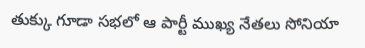తుక్కు గూడా సభలో ఆ పార్టీ ముఖ్య నేతలు సోనియా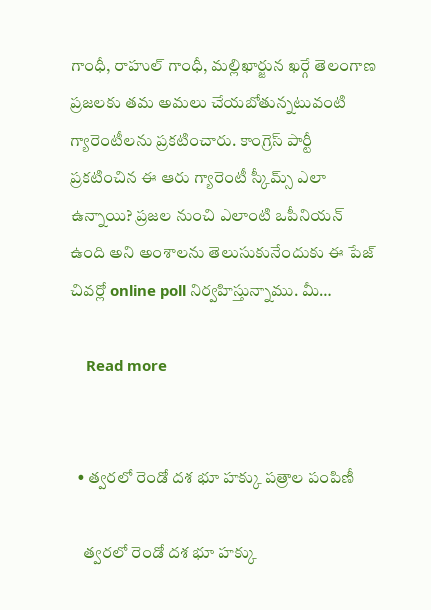గాంధీ, రాహుల్ గాంధీ, మల్లిఖార్జున ఖర్గే తెలంగాణ ప్రజలకు తమ అమలు చేయబోతున్నటువంటి గ్యారెంటీలను ప్రకటించారు. కాంగ్రెస్ పార్టీ ప్రకటించిన ఈ ఆరు గ్యారెంటీ స్కీమ్స్ ఎలా ఉన్నాయి? ప్రజల నుంచి ఎలాంటి ఒపీనియన్ ఉంది అని అంశాలను తెలుసుకునేందుకు ఈ పేజ్ చివర్లో online poll నిర్వహిస్తున్నాము. మీ…

    Read more


  • త్వరలో రెండో దశ భూ హక్కు పత్రాల పంపిణీ

    త్వరలో రెండో దశ భూ హక్కు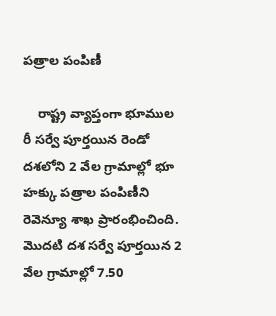పత్రాల పంపిణీ

    రాష్ట్ర వ్యాప్తంగా భూముల రీ సర్వే పూర్తయిన రెండో దశలోని 2 వేల గ్రామాల్లో భూ హక్కు పత్రాల పంపిణీని రెవెన్యూ శాఖ ప్రారంభించింది. మొదటి దశ సర్వే పూర్తయిన 2 వేల గ్రామాల్లో 7.50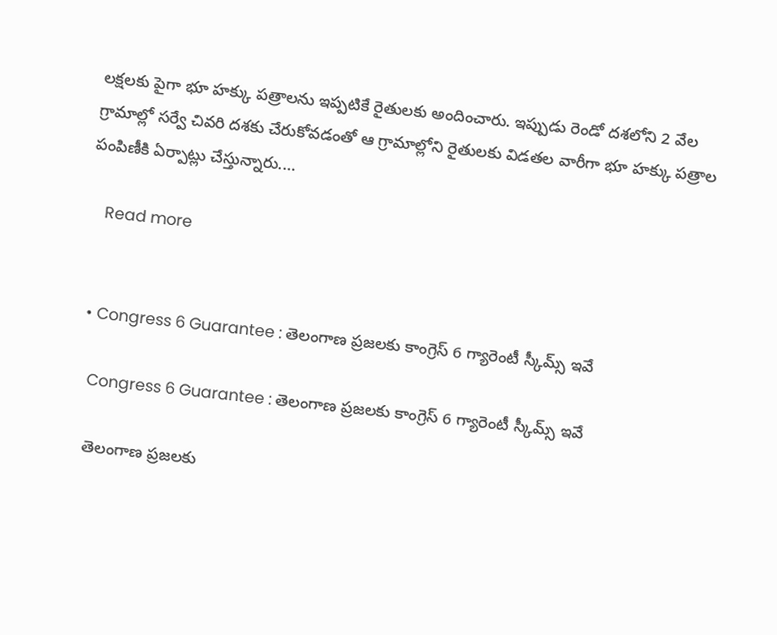లక్షలకు పైగా భూ హక్కు పత్రాలను ఇప్పటికే రైతులకు అందించారు. ఇప్పుడు రెండో దశలోని 2 వేల గ్రామాల్లో సర్వే చివరి దశకు చేరుకోవడంతో ఆ గ్రామాల్లోని రైతులకు విడతల వారీగా భూ హక్కు పత్రాల పంపిణీకి ఏర్పాట్లు చేస్తున్నారు.…

    Read more


  • Congress 6 Guarantee : తెలంగాణ ప్రజలకు కాంగ్రెస్ 6 గ్యారెంటీ స్కీమ్స్ ఇవే

    Congress 6 Guarantee : తెలంగాణ ప్రజలకు కాంగ్రెస్ 6 గ్యారెంటీ స్కీమ్స్ ఇవే

    తెలంగాణ ప్రజలకు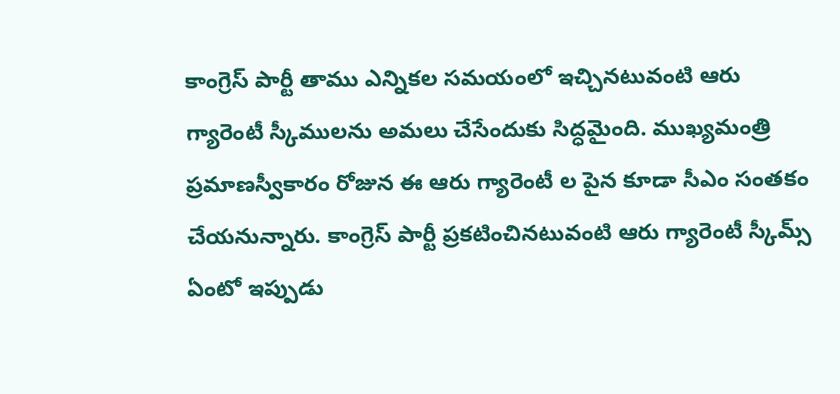కాంగ్రెస్ పార్టీ తాము ఎన్నికల సమయంలో ఇచ్చినటువంటి ఆరు గ్యారెంటీ స్కీములను అమలు చేసేందుకు సిద్ధమైంది. ముఖ్యమంత్రి ప్రమాణస్వీకారం రోజున ఈ ఆరు గ్యారెంటీ ల పైన కూడా సీఎం సంతకం చేయనున్నారు. కాంగ్రెస్ పార్టీ ప్రకటించినటువంటి ఆరు గ్యారెంటీ స్కీమ్స్ ఏంటో ఇప్పుడు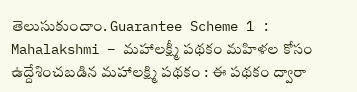తెలుసుకుందాం. Guarantee Scheme 1 : Mahalakshmi – మహాలక్ష్మీ పథకం మహిళల కోసం ఉద్దేశించబడిన మహాలక్ష్మి పథకం : ఈ పథకం ద్వారా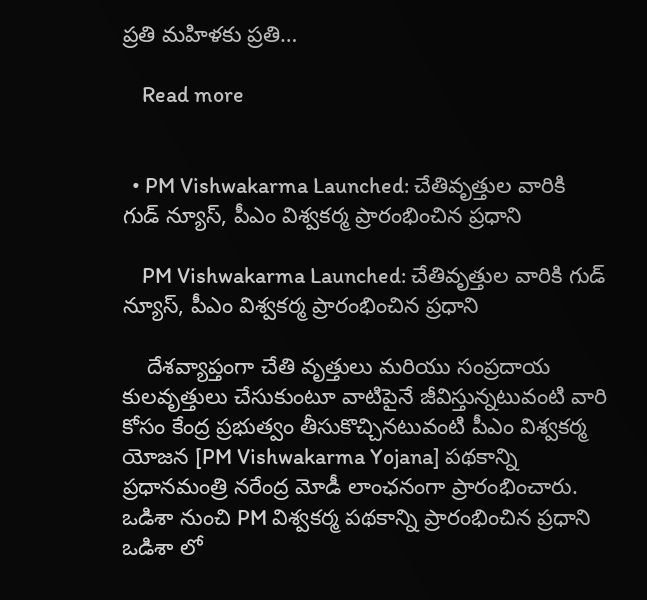ప్రతి మహిళకు ప్రతి…

    Read more


  • PM Vishwakarma Launched: చేతివృత్తుల వారికి గుడ్ న్యూస్, పీఎం విశ్వకర్మ ప్రారంభించిన ప్రధాని

    PM Vishwakarma Launched: చేతివృత్తుల వారికి గుడ్ న్యూస్, పీఎం విశ్వకర్మ ప్రారంభించిన ప్రధాని

    దేశవ్యాప్తంగా చేతి వృత్తులు మరియు సంప్రదాయ కులవృత్తులు చేసుకుంటూ వాటిపైనే జీవిస్తున్నటువంటి వారి కోసం కేంద్ర ప్రభుత్వం తీసుకొచ్చినటువంటి పీఎం విశ్వకర్మ యోజన [PM Vishwakarma Yojana] పథకాన్ని ప్రధానమంత్రి నరేంద్ర మోడీ లాంఛనంగా ప్రారంభించారు. ఒడిశా నుంచి PM విశ్వకర్మ పథకాన్ని ప్రారంభించిన ప్రధాని ఒడిశా లో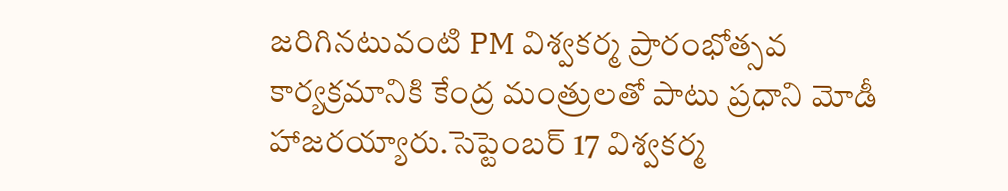జరిగినటువంటి PM విశ్వకర్మ ప్రారంభోత్సవ కార్యక్రమానికి కేంద్ర మంత్రులతో పాటు ప్రధాని మోడీ హాజరయ్యారు.సెప్టెంబర్ 17 విశ్వకర్మ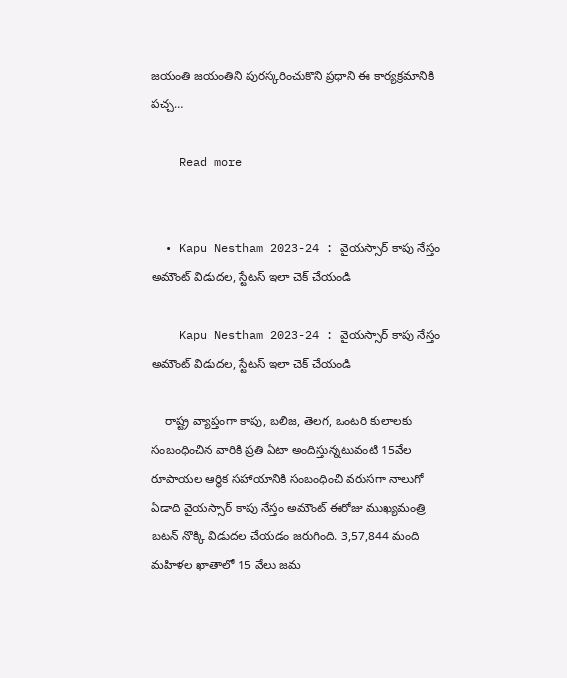జయంతి జయంతిని పురస్కరించుకొని ప్రధాని ఈ కార్యక్రమానికి పచ్చ…

    Read more


  • Kapu Nestham 2023-24 : వైయస్సార్ కాపు నేస్తం అమౌంట్ విడుదల, స్టేటస్ ఇలా చెక్ చేయండి

    Kapu Nestham 2023-24 : వైయస్సార్ కాపు నేస్తం అమౌంట్ విడుదల, స్టేటస్ ఇలా చెక్ చేయండి

    రాష్ట్ర వ్యాప్తంగా కాపు, బలిజ, తెలగ, ఒంటరి కులాలకు సంబంధించిన వారికి ప్రతి ఏటా అందిస్తున్నటువంటి 15వేల రూపాయల ఆర్థిక సహాయానికి సంబంధించి వరుసగా నాలుగో ఏడాది వైయస్సార్ కాపు నేస్తం అమౌంట్ ఈరోజు ముఖ్యమంత్రి బటన్ నొక్కి విడుదల చేయడం జరుగింది. 3,57,844 మంది మహిళల ఖాతాలో 15 వేలు జమ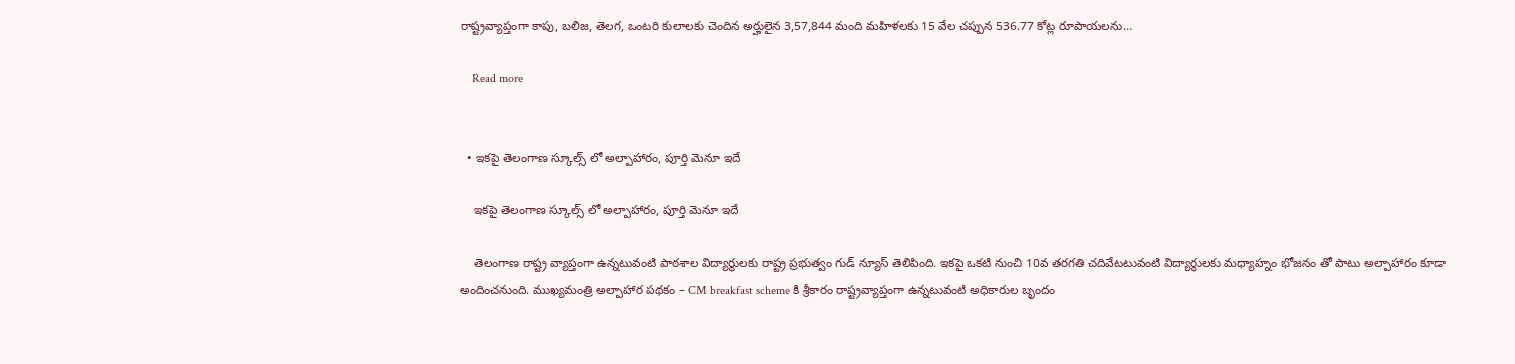రాష్ట్రవ్యాప్తంగా కాపు, బలిజ, తెలగ, ఒంటరి కులాలకు చెందిన అర్హులైన 3,57,844 మంది మహిళలకు 15 వేల చప్పున 536.77 కోట్ల రూపాయలను…

    Read more


  • ఇకపై తెలంగాణ స్కూల్స్ లో అల్పాహారం, పూర్తి మెనూ ఇదే

    ఇకపై తెలంగాణ స్కూల్స్ లో అల్పాహారం, పూర్తి మెనూ ఇదే

    తెలంగాణ రాష్ట్ర వ్యాప్తంగా ఉన్నటువంటి పాఠశాల విద్యార్థులకు రాష్ట్ర ప్రభుత్వం గుడ్ న్యూస్ తెలిపింది. ఇకపై ఒకటి నుంచి 10వ తరగతి చదివేటటువంటి విద్యార్థులకు మధ్యాహ్నం భోజనం తో పాటు అల్పాహారం కూడా అందించనుంది. ముఖ్యమంత్రి అల్పాహార పథకం – CM breakfast scheme కి శ్రీకారం రాష్ట్రవ్యాప్తంగా ఉన్నటువంటి అధికారుల బృందం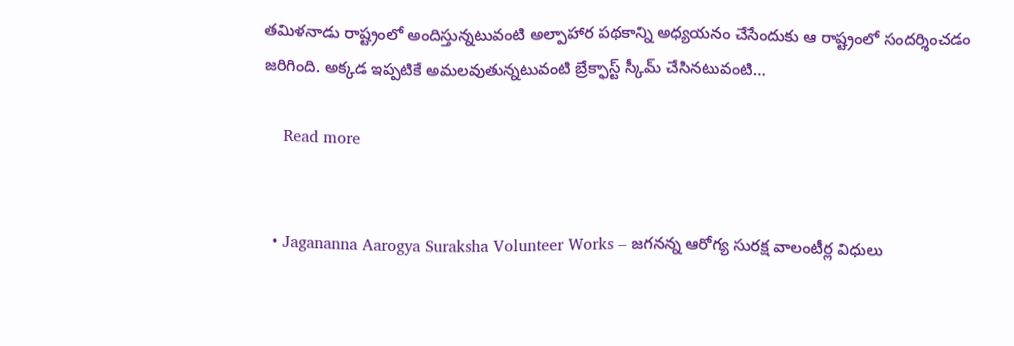తమిళనాడు రాష్ట్రంలో అందిస్తున్నటువంటి అల్పాహార పథకాన్ని అధ్యయనం చేసేందుకు ఆ రాష్ట్రంలో సందర్శించడం జరిగింది. అక్కడ ఇప్పటికే అమలవుతున్నటువంటి బ్రేక్ఫాస్ట్ స్కీమ్ చేసినటువంటి…

    Read more


  • Jagananna Aarogya Suraksha Volunteer Works – జగనన్న ఆరోగ్య సురక్ష వాలంటీర్ల విధులు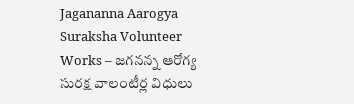Jagananna Aarogya Suraksha Volunteer Works – జగనన్న ఆరోగ్య సురక్ష వాలంటీర్ల విధులు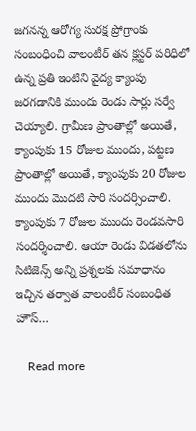జగనన్న ఆరోగ్య సురక్ష ప్రోగ్రాంకు సంబంధించి వాలంటీర్ తన క్లస్టర్ పరిధిలో ఉన్న ప్రతి ఇంటిని వైద్య క్యాంపు జరగడానికి ముందు రెండు సార్లు సర్వే చెయ్యాలి. గ్రామీణ ప్రాంతాల్లో అయితే, క్యాంపుకు 15 రోజుల ముందు, పట్టణ ప్రాంతాల్లో అయితే, క్యాంపుకు 20 రోజుల ముందు మొదటి సారి సందర్సించాలి. క్యాంపుకు 7 రోజుల ముందు రెండవసారి సందర్శించాలి. ఆయా రెండు విడతలోను సిటిజెన్స్ అన్ని ప్రశ్నలకు సమాధానం ఇచ్చిన తర్వాత వాలంటీర్ సంబంధిత హౌస్…

    Read more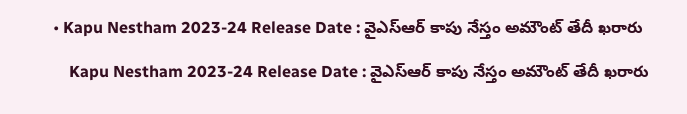• Kapu Nestham 2023-24 Release Date : వైఎస్ఆర్ కాపు నేస్తం అమౌంట్ తేదీ ఖరారు

    Kapu Nestham 2023-24 Release Date : వైఎస్ఆర్ కాపు నేస్తం అమౌంట్ తేదీ ఖరారు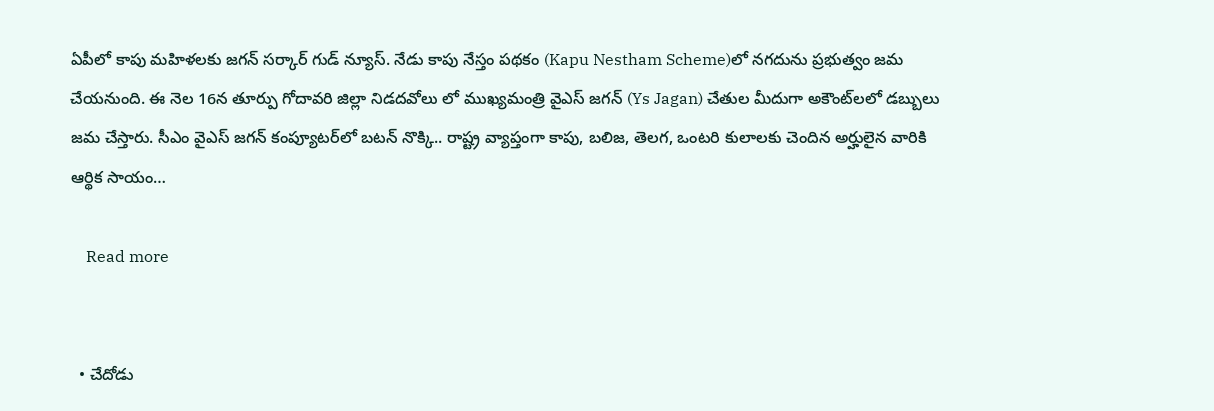ఏపీలో కాపు మహిళలకు జగన్ సర్కార్ గుడ్ న్యూస్. నేడు కాపు నేస్తం పథకం (Kapu Nestham Scheme)లో నగదును ప్రభుత్వం జమ చేయనుంది. ఈ నెల 16న తూర్పు గోదావరి జిల్లా నిడదవోలు లో ముఖ్యమంత్రి వైఎస్ జగన్‌ (Ys Jagan) చేతుల మీదుగా అకౌంట్‌లలో డబ్బులు జమ చేస్తారు. సీఎం వైఎస్‌ జగన్‌ కంప్యూటర్‌లో బటన్‌ నొక్కి.. రాష్ట్ర వ్యాప్తంగా కాపు, బలిజ, తెలగ, ఒంటరి కులాలకు చెందిన అర్హులైన వారికి ఆర్థిక సాయం…

    Read more


  • చేదోడు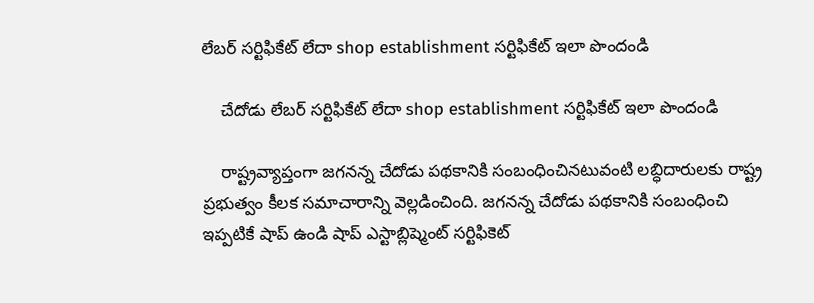లేబర్ సర్టిఫికేట్ లేదా shop establishment సర్టిఫికేట్ ఇలా పొందండి

    చేదోడు లేబర్ సర్టిఫికేట్ లేదా shop establishment సర్టిఫికేట్ ఇలా పొందండి

    రాష్ట్రవ్యాప్తంగా జగనన్న చేదోడు పథకానికి సంబంధించినటువంటి లబ్ధిదారులకు రాష్ట్ర ప్రభుత్వం కీలక సమాచారాన్ని వెల్లడించింది. జగనన్న చేదోడు పథకానికి సంబంధించి ఇప్పటికే షాప్ ఉండి షాప్ ఎస్టాబ్లిష్మెంట్ సర్టిఫికెట్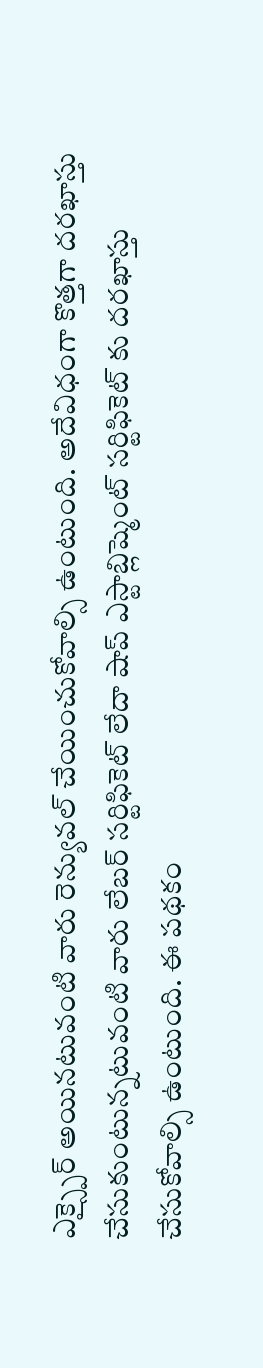ఎక్స్పైర్ అయినటువంటి వారు రెన్యువల్ చేయించుకోవాల్సి ఉంటుంది. అదేవిధంగా కొత్తగా దరఖాస్తు చేసుకుంటున్నటువంటి వారు లేబర్ సర్టిఫికెట్ లేదా షాప్ ఎస్టాబ్లిష్మెంట్ సర్టిఫికెట్ కు దరఖాస్తు చేసుకోవాల్సి ఉంటుంది. ఈ పథకం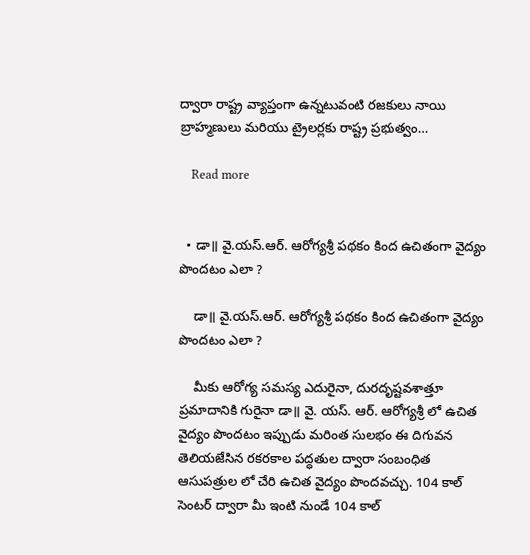ద్వారా రాష్ట్ర వ్యాప్తంగా ఉన్నటువంటి రజకులు నాయి బ్రాహ్మణులు మరియు ట్రైలర్లకు రాష్ట్ర ప్రభుత్వం…

    Read more


  • డా॥ వై.యస్.ఆర్. ఆరోగ్యశ్రీ పథకం కింద ఉచితంగా వైద్యం పొందటం ఎలా ?

    డా॥ వై.యస్.ఆర్. ఆరోగ్యశ్రీ పథకం కింద ఉచితంగా వైద్యం పొందటం ఎలా ?

    మీకు ఆరోగ్య సమస్య ఎదురైనా, దురదృష్టవశాత్తూ ప్రమాదానికి గురైనా డా॥ వై. యస్. ఆర్. ఆరోగ్యశ్రీ లో ఉచిత వైద్యం పొందటం ఇప్పుడు మరింత సులభం ఈ దిగువన తెలియజేసిన రకరకాల పద్ధతుల ద్వారా సంబంధిత ఆసుపత్రుల లో చేరి ఉచిత వైద్యం పొందవచ్చు. 104 కాల్ సెంటర్ ద్వారా మీ ఇంటి నుండే 104 కాల్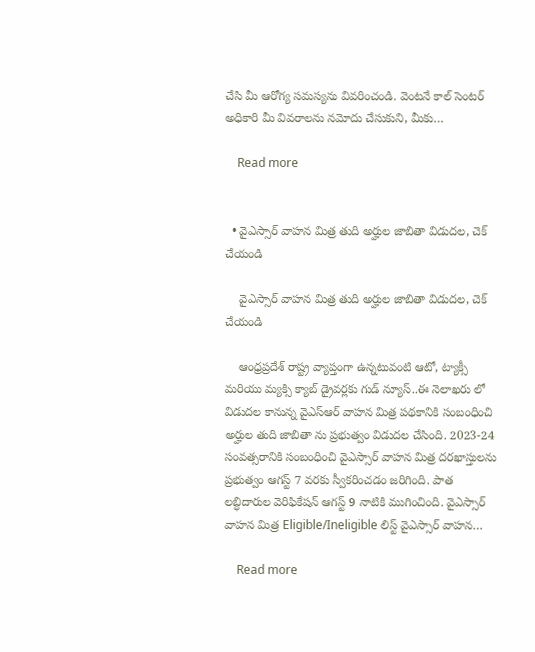చేసి మీ ఆరోగ్య సమస్యను వివరించండి. వెంటనే కాల్ సెంటర్ అధికారి మీ వివరాలను నమోదు చేసుకుని, మీకు…

    Read more


  • వైఎస్సార్ వాహన మిత్ర తుది అర్హుల జాబితా విడుదల, చెక్ చేయండి

    వైఎస్సార్ వాహన మిత్ర తుది అర్హుల జాబితా విడుదల, చెక్ చేయండి

    ఆంధ్రప్రదేశ్ రాష్ట్ర వ్యాప్తంగా ఉన్నటువంటి ఆటో, ట్యాక్సీ మరియు మ్యక్సి క్యాబ్ డ్రైవర్లకు గుడ్ న్యూస్..ఈ నెలాఖరు లో విడుదల కానున్న వైఎస్ఆర్ వాహన మిత్ర పథకానికి సంబంధించి అర్హుల తుది జాబితా ను ప్రభుత్వం విడుదల చేసింది. 2023-24 సంవత్సరానికి సంబంధించి వైఎస్సార్ వాహన మిత్ర దరఖాస్తులను ప్రభుత్వం ఆగస్ట్ 7 వరకు స్వీకరించడం జరిగింది. పాత లబ్ధిదారుల వెరిఫికేషన్ ఆగస్ట్ 9 నాటికి ముగించింది. వైఎస్సార్ వాహన మిత్ర Eligible/Ineligible లిస్ట్ వైఎస్సార్ వాహన…

    Read more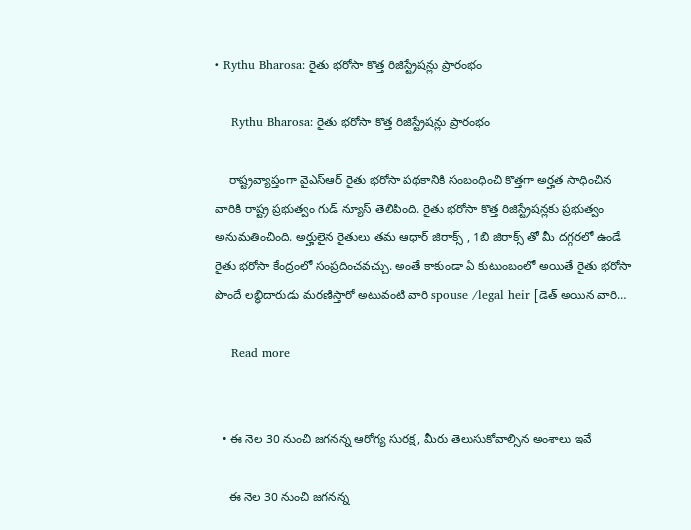• Rythu Bharosa: రైతు భరోసా కొత్త రిజిస్ట్రేషన్లు ప్రారంభం

    Rythu Bharosa: రైతు భరోసా కొత్త రిజిస్ట్రేషన్లు ప్రారంభం

    రాష్ట్రవ్యాప్తంగా వైఎస్ఆర్ రైతు భరోసా పథకానికి సంబంధించి కొత్తగా అర్హత సాధించిన వారికి రాష్ట్ర ప్రభుత్వం గుడ్ న్యూస్ తెలిపింది. రైతు భరోసా కొత్త రిజిస్ట్రేషన్లకు ప్రభుత్వం అనుమతించింది. అర్హులైన రైతులు తమ ఆధార్ జిరాక్స్ , 1బి జిరాక్స్ తో మీ దగ్గరలో ఉండే రైతు భరోసా కేంద్రంలో సంప్రదించవచ్చు. అంతే కాకుండా ఏ కుటుంబంలో అయితే రైతు భరోసా పొందే లబ్ధిదారుడు మరణిస్తారో అటువంటి వారి spouse /legal heir [డెత్ అయిన వారి…

    Read more


  • ఈ నెల 30 నుంచి జగనన్న ఆరోగ్య సురక్ష, మీరు తెలుసుకోవాల్సిన అంశాలు ఇవే

    ఈ నెల 30 నుంచి జగనన్న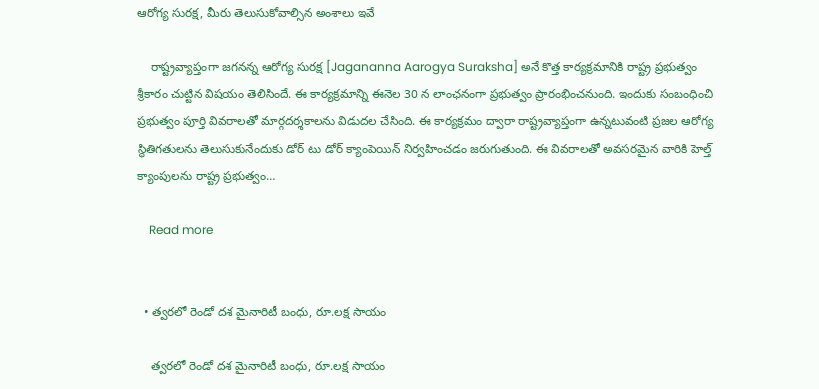ఆరోగ్య సురక్ష, మీరు తెలుసుకోవాల్సిన అంశాలు ఇవే

    రాష్ట్రవ్యాప్తంగా జగనన్న ఆరోగ్య సురక్ష [Jagananna Aarogya Suraksha] అనే కొత్త కార్యక్రమానికి రాష్ట్ర ప్రభుత్వం శ్రీకారం చుట్టిన విషయం తెలిసిందే. ఈ కార్యక్రమాన్ని ఈనెల 30 న లాంఛనంగా ప్రభుత్వం ప్రారంభించనుంది. ఇందుకు సంబంధించి ప్రభుత్వం పూర్తి వివరాలతో మార్గదర్శకాలను విడుదల చేసింది. ఈ కార్యక్రమం ద్వారా రాష్ట్రవ్యాప్తంగా ఉన్నటువంటి ప్రజల ఆరోగ్య స్థితిగతులను తెలుసుకునేందుకు డోర్ టు డోర్ క్యాంపెయిన్ నిర్వహించడం జరుగుతుంది. ఈ వివరాలతో అవసరమైన వారికి హెల్త్ క్యాంపులను రాష్ట్ర ప్రభుత్వం…

    Read more


  • త్వరలో రెండో దశ మైనారిటీ బంధు, రూ.లక్ష సాయం

    త్వరలో రెండో దశ మైనారిటీ బంధు, రూ.లక్ష సాయం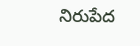నిరుపేద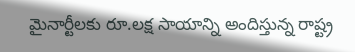మైనార్టీలకు రూ.లక్ష సాయాన్ని అందిస్తున్న రాష్ట్ర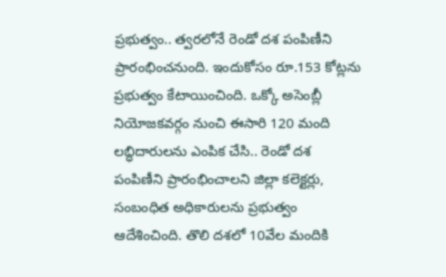ప్రభుత్వం.. త్వరలోనే రెండో దశ పంపిణీని ప్రారంభించనుంది. ఇందుకోసం రూ.153 కోట్లను ప్రభుత్వం కేటాయించింది. ఒక్కో అసెంబ్లీ నియోజకవర్గం నుంచి ఈసారి 120 మంది లబ్ధిదారులను ఎంపిక చేసి.. రెండో దశ పంపిణీని ప్రారంభించాలని జిల్లా కలెక్టర్లు, సంబంధిత అధికారులను ప్రభుత్వం ఆదేశించింది. తొలి దశలో 10వేల మందికి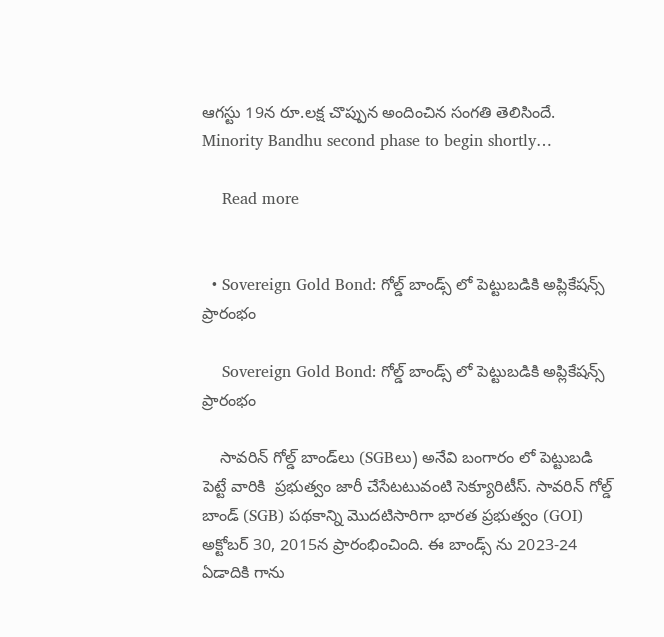ఆగస్టు 19న రూ.లక్ష చొప్పున అందించిన సంగతి తెలిసిందే. Minority Bandhu second phase to begin shortly…

    Read more


  • Sovereign Gold Bond: గోల్డ్ బాండ్స్ లో పెట్టుబడికి అప్లికేషన్స్  ప్రారంభం

    Sovereign Gold Bond: గోల్డ్ బాండ్స్ లో పెట్టుబడికి అప్లికేషన్స్ ప్రారంభం

    సావరిన్ గోల్డ్ బాండ్‌లు (SGBలు) అనేవి బంగారం లో పెట్టుబడి పెట్టే వారికి  ప్రభుత్వం జారీ చేసేటటువంటి సెక్యూరిటీస్. సావరిన్ గోల్డ్ బాండ్ (SGB) పథకాన్ని మొదటిసారిగా భారత ప్రభుత్వం (GOI) అక్టోబర్ 30, 2015న ప్రారంభించింది. ఈ బాండ్స్ ను 2023-24 ఏడాదికి గాను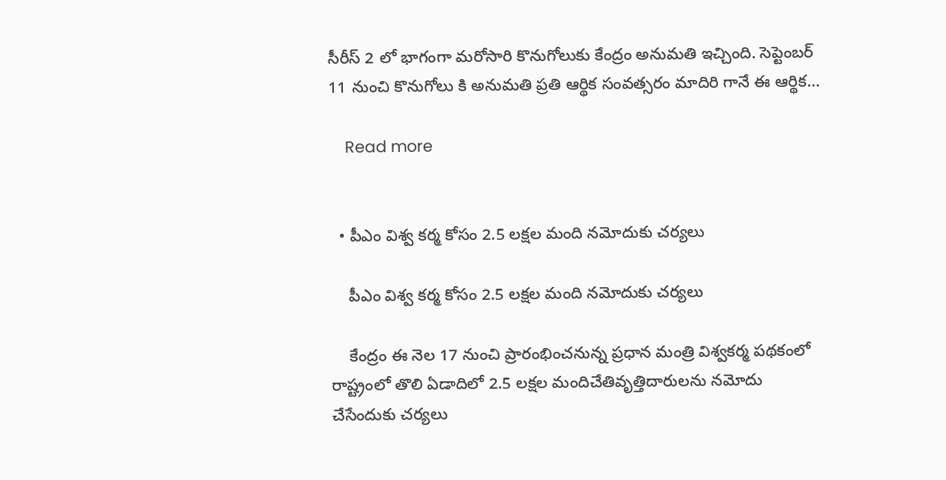సీరీస్ 2 లో భాగంగా మరోసారి కొనుగోలుకు కేంద్రం అనుమతి ఇచ్చింది. సెప్టెంబర్ 11 నుంచి కొనుగోలు కి అనుమతి ప్రతి ఆర్థిక సంవత్సరం మాదిరి గానే ఈ ఆర్థిక…

    Read more


  • పీఎం విశ్వ కర్మ కోసం 2.5 లక్షల మంది నమోదుకు చర్యలు

    పీఎం విశ్వ కర్మ కోసం 2.5 లక్షల మంది నమోదుకు చర్యలు

    కేంద్రం ఈ నెల 17 నుంచి ప్రారంభించనున్న ప్రధాన మంత్రి విశ్వకర్మ పథకంలో రాష్ట్రంలో తొలి ఏడాదిలో 2.5 లక్షల మందిచేతివృత్తిదారులను నమోదు చేసేందుకు చర్యలు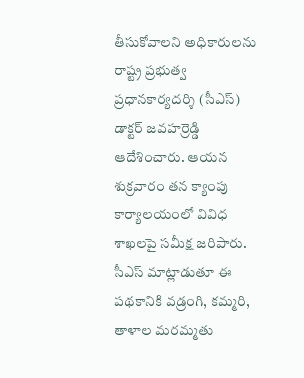తీసుకోవాలని అధికారులను రాష్ట్ర ప్రభుత్వ ప్రధానకార్యదర్శి (సీఎస్) డాక్టర్ జవహర్రెడ్డి ఆదేశించారు. ఆయన శుక్రవారం తన క్యాంపు కార్యాలయంలో వివిధ శాఖలపై సమీక్ష జరిపారు. సీఎస్ మాట్లాడుతూ ఈ పథకానికి వడ్రంగి, కమ్మరి, తాళాల మరమ్మతు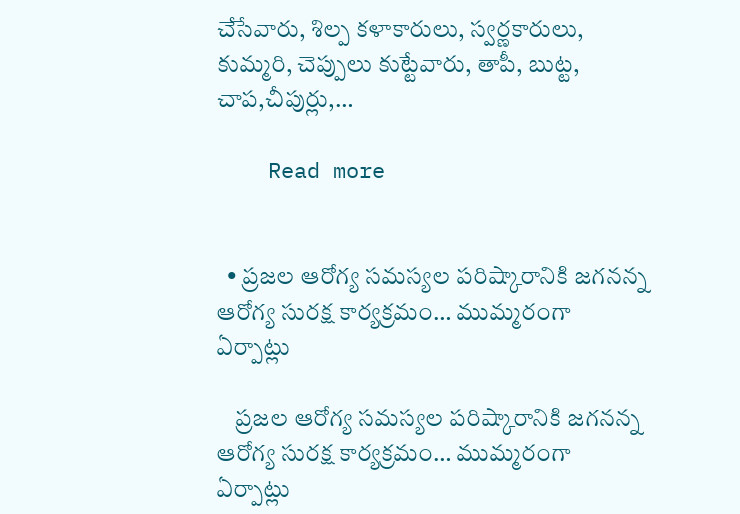చేసేవారు, శిల్ప కళాకారులు, స్వర్ణకారులు, కుమ్మరి, చెప్పులు కుట్టేవారు, తాపీ, బుట్ట, చాప,చీపుర్లు,…

    Read more


  • ప్రజల ఆరోగ్య సమస్యల పరిష్కారానికి జగనన్న ఆరోగ్య సురక్ష కార్యక్రమం… ముమ్మరంగా ఏర్పాట్లు

    ప్రజల ఆరోగ్య సమస్యల పరిష్కారానికి జగనన్న ఆరోగ్య సురక్ష కార్యక్రమం… ముమ్మరంగా ఏర్పాట్లు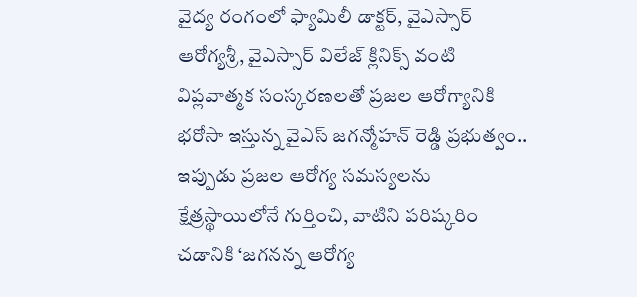వైద్య రంగంలో ఫ్యామిలీ డాక్టర్, వైఎస్సార్ ఆరోగ్యశ్రీ, వైఎస్సార్ విలేజ్ క్లినిక్స్ వంటి విప్లవాత్మక సంస్కరణలతో ప్రజల ఆరోగ్యానికి భరోసా ఇస్తున్న వైఎస్ జగన్మోహన్ రెడ్డి ప్రభుత్వం.. ఇప్పుడు ప్రజల ఆరోగ్య సమస్యలను క్షేత్రస్థాయిలోనే గుర్తించి, వాటిని పరిష్కరిం చడానికి ‘జగనన్న ఆరోగ్య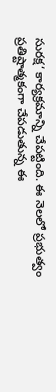సురక్ష‘ కార్యక్రమాన్ని చేపట్టింది. ఈ నెలలో ప్రభుత్వం ప్రతిష్టాత్మకంగా చేపడుతున్న ఈ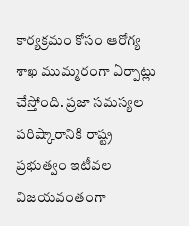కార్యక్రమం కోసం ఆరోగ్య శాఖ ముమ్మరంగా ఏర్పాట్లు చేస్తోంది. ప్రజా సమస్యల పరిష్కారానికి రాష్ట్ర ప్రభుత్వం ఇటీవల విజయవంతంగా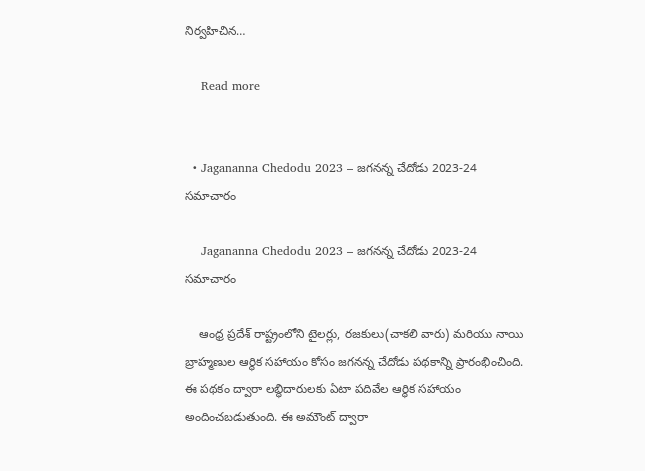నిర్వహిచిన…

    Read more


  • Jagananna Chedodu 2023 – జగనన్న చేదోడు 2023-24 సమాచారం

    Jagananna Chedodu 2023 – జగనన్న చేదోడు 2023-24 సమాచారం

    ఆంధ్ర ప్రదేశ్ రాష్ట్రంలోని టైలర్లు, రజకులు(చాకలి వారు) మరియు నాయి బ్రాహ్మణుల ఆర్థిక సహాయం కోసం జగనన్న చేదోడు పథకాన్ని ప్రారంభించింది. ఈ పథకం ద్వారా లబ్ధిదారులకు ఏటా పదివేల ఆర్థిక సహాయం అందించబడుతుంది. ఈ అమౌంట్ ద్వారా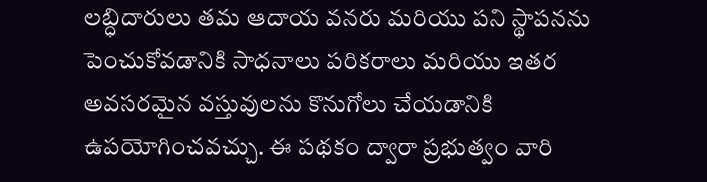లబ్ధిదారులు తమ ఆదాయ వనరు మరియు పని స్థాపనను పెంచుకోవడానికి సాధనాలు పరికరాలు మరియు ఇతర అవసరమైన వస్తువులను కొనుగోలు చేయడానికి ఉపయోగించవచ్చు. ఈ పథకం ద్వారా ప్రభుత్వం వారి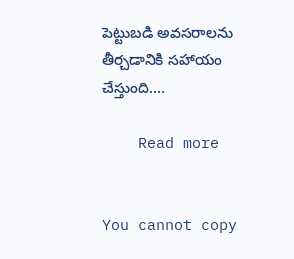పెట్టుబడి అవసరాలను తీర్చడానికి సహాయం చేస్తుంది.…

    Read more


You cannot copy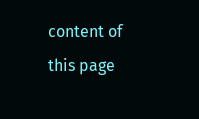content of this page